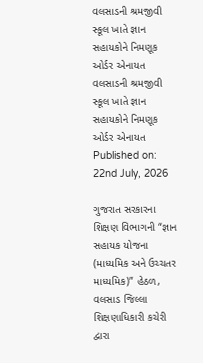વલસાડની શ્રમજીવી સ્કૂલ ખાતે જ્ઞાન સહાયકોને નિમણૂક ઓર્ડર એનાયત
વલસાડની શ્રમજીવી સ્કૂલ ખાતે જ્ઞાન સહાયકોને નિમણૂક ઓર્ડર એનાયત
Published on: 22nd July, 2026

ગુજરાત સરકારના શિક્ષણ વિભાગની “જ્ઞાન સહાયક યોજના (માધ્યમિક અને ઉચ્ચતર માધ્યમિક)” હેઠળ, વલસાડ જિલ્લા શિક્ષણાધિકારી કચેરી દ્વારા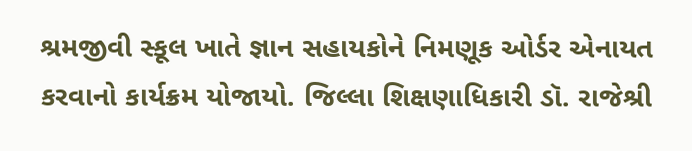શ્રમજીવી સ્કૂલ ખાતે જ્ઞાન સહાયકોને નિમણૂક ઓર્ડર એનાયત કરવાનો કાર્યક્રમ યોજાયો. જિલ્લા શિક્ષણાધિકારી ડૉ. રાજેશ્રી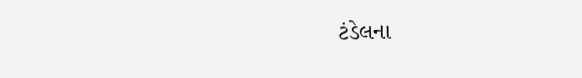ટંડેલના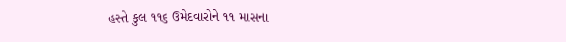હસ્તે કુલ ૧૧૬ ઉમેદવારોને ૧૧ માસના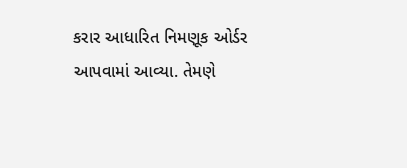કરાર આધારિત નિમણૂક ઓર્ડર આપવામાં આવ્યા. તેમણે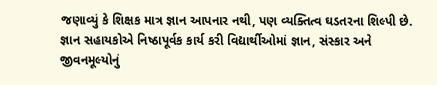જણાવ્યું કે શિક્ષક માત્ર જ્ઞાન આપનાર નથી, પણ વ્યક્તિત્વ ઘડતરના શિલ્પી છે. જ્ઞાન સહાયકોએ નિષ્ઠાપૂર્વક કાર્ય કરી વિદ્યાર્થીઓમાં જ્ઞાન, સંસ્કાર અને જીવનમૂલ્યોનું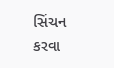સિંચન કરવા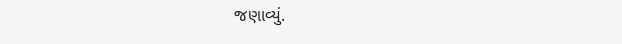જણાવ્યું.